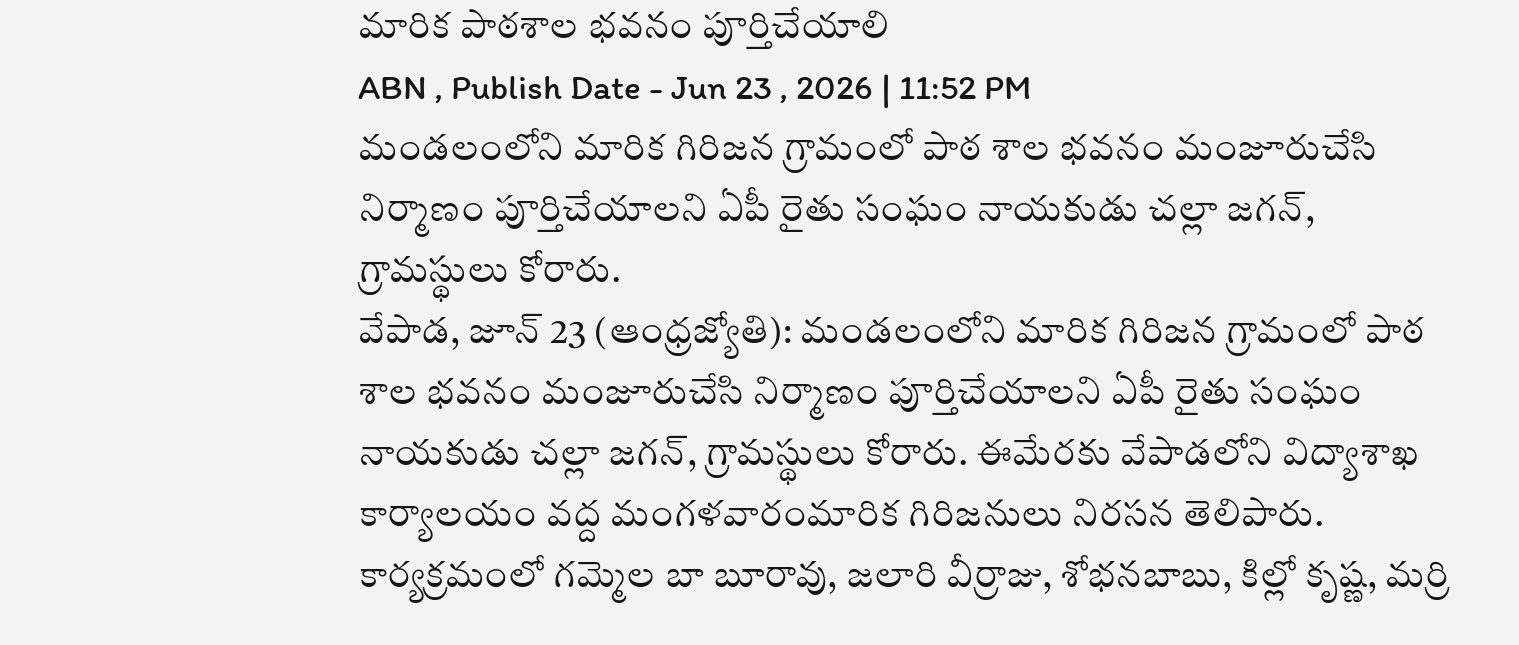మారిక పాఠశాల భవనం పూర్తిచేయాలి
ABN , Publish Date - Jun 23 , 2026 | 11:52 PM
మండలంలోని మారిక గిరిజన గ్రామంలో పాఠ శాల భవనం మంజూరుచేసి నిర్మాణం పూర్తిచేయాలని ఏపీ రైతు సంఘం నాయకుడు చల్లా జగన్, గ్రామస్థులు కోరారు.
వేపాడ, జూన్ 23 (ఆంధ్రజ్యోతి): మండలంలోని మారిక గిరిజన గ్రామంలో పాఠ శాల భవనం మంజూరుచేసి నిర్మాణం పూర్తిచేయాలని ఏపీ రైతు సంఘం నాయకుడు చల్లా జగన్, గ్రామస్థులు కోరారు. ఈమేరకు వేపాడలోని విద్యాశాఖ కార్యాలయం వద్ద మంగళవారంమారిక గిరిజనులు నిరసన తెలిపారు. కార్యక్రమంలో గమ్మెల బా బూరావు, జలారి వీర్రాజు, శోభనబాబు, కిల్లో కృష్ణ, మర్రి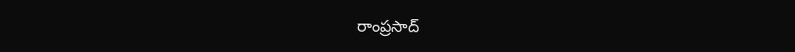రాంప్రసాద్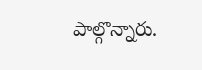పాల్గొన్నారు.